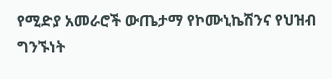የሚድያ አመራሮች ውጤታማ የኮሙኒኬሽንና የህዝብ ግንኙነት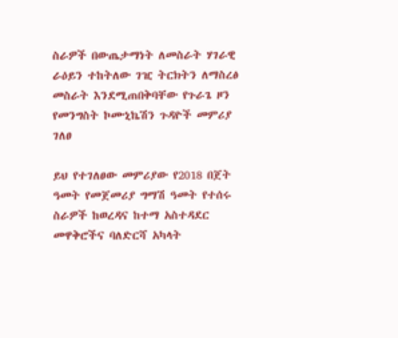ስራዎች በውጤታማነት ለመስራት ሃገራዊ ራዕይን ተከትለው ገዢ ትርክትን ለማስረፅ መስራት እንደሚጠበቅባቸው የጉራጌ ዞን የመንግስት ኮሙኒኬሽን ጉዳዮች መምሪያ ገለፀ

ይህ የተገለፀው መምሪያው የ2018 በጀት ዓመት የመጀመሪያ ግማሽ ዓመት የተሰሩ ስራዎች ከወረዳና ከተማ አስተዳደር መዋቅሮችና ባለድርሻ አካላት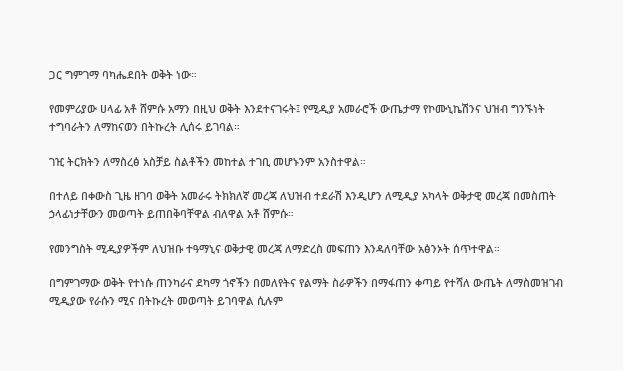ጋር ግምገማ ባካሔደበት ወቅት ነው።

የመምሪያው ሀላፊ አቶ ሸምሱ አማን በዚህ ወቅት እንደተናገሩት፤ የሚዲያ አመራሮች ውጤታማ የኮሙኒኬሽንና ህዝብ ግንኙነት ተግባራትን ለማከናወን በትኩረት ሊሰሩ ይገባል።

ገዢ ትርክትን ለማስረፅ አስቻይ ስልቶችን መከተል ተገቢ መሆኑንም አንስተዋል።

በተለይ በቀውስ ጊዜ ዘገባ ወቅት አመራሩ ትክክለኛ መረጃ ለህዝብ ተደራሽ እንዲሆን ለሚዲያ አካላት ወቅታዊ መረጃ በመስጠት ኃላፊነታቸውን መወጣት ይጠበቅባቸዋል ብለዋል አቶ ሸምሱ።

የመንግስት ሚዲያዎችም ለህዝቡ ተዓማኒና ወቅታዊ መረጃ ለማድረስ መፍጠን እንዳለባቸው አፅንኦት ሰጥተዋል።

በግምገማው ወቅት የተነሱ ጠንካራና ደካማ ጎኖችን በመለየትና የልማት ስራዎችን በማፋጠን ቀጣይ የተሻለ ውጤት ለማስመዝገብ ሚዲያው የራሱን ሚና በትኩረት መወጣት ይገባዋል ሲሉም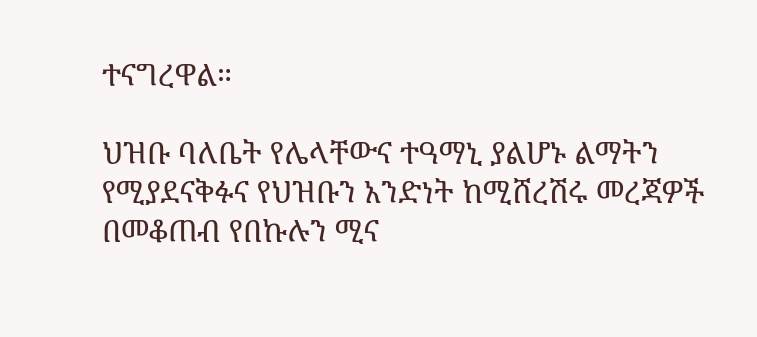ተናግረዋል።

ህዝቡ ባለቤት የሌላቸውና ተዓማኒ ያልሆኑ ልማትን የሚያደናቅፉና የህዝቡን አንድነት ከሚሸረሽሩ መረጃዎች በመቆጠብ የበኩሉን ሚና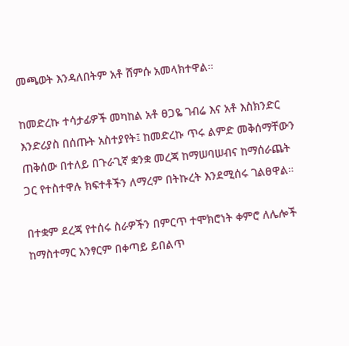መጫወት እንዳለበትም አቶ ሸምሱ አመላክተዋል።

ከመድረኩ ተሳታፊዎች መካከል አቶ ፀጋዬ ገብሬ እና አቶ እስክንድር እንድሪያስ በሰጡት አስተያየት፤ ከመድረኩ ጥሩ ልምድ መቅሰማቸውን ጠቅሰው በተለይ በጉራጊኛ ቋንቋ መረጃ ከማሠባሠብና ከማሰራጨት ጋር የተስተዋሉ ክፍተቶችን ለማረም በትኩረት እንደሚሰሩ ገልፀዋል።

በተቋም ደረጃ የተሰሩ ስራዎችን በምርጥ ተሞክሮነት ቀምሮ ለሌሎች ከማስተማር አንፃርም በቀጣይ ይበልጥ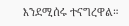እንደሚሰሩ ተናግረዋል።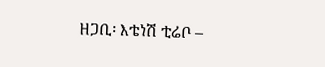ዘጋቢ፡ እቴነሽ ቲሬቦ –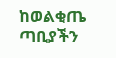ከወልቂጤ ጣቢያችን